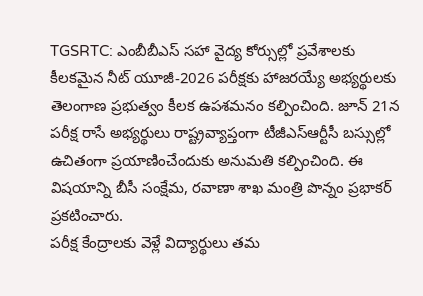TGSRTC: ఎంబీబీఎస్ సహా వైద్య కోర్సుల్లో ప్రవేశాలకు కీలకమైన నీట్ యూజీ-2026 పరీక్షకు హాజరయ్యే అభ్యర్థులకు తెలంగాణ ప్రభుత్వం కీలక ఉపశమనం కల్పించింది. జూన్ 21న పరీక్ష రాసే అభ్యర్థులు రాష్ట్రవ్యాప్తంగా టీజీఎస్ఆర్టీసీ బస్సుల్లో ఉచితంగా ప్రయాణించేందుకు అనుమతి కల్పించింది. ఈ విషయాన్ని బీసీ సంక్షేమ, రవాణా శాఖ మంత్రి పొన్నం ప్రభాకర్ ప్రకటించారు.
పరీక్ష కేంద్రాలకు వెళ్లే విద్యార్థులు తమ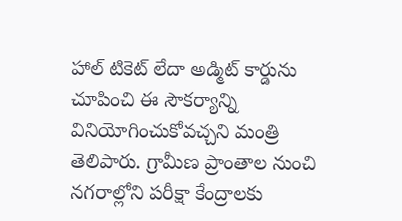హాల్ టికెట్ లేదా అడ్మిట్ కార్డును చూపించి ఈ సౌకర్యాన్ని వినియోగించుకోవచ్చని మంత్రి తెలిపారు. గ్రామీణ ప్రాంతాల నుంచి నగరాల్లోని పరీక్షా కేంద్రాలకు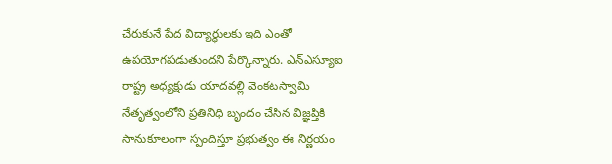చేరుకునే పేద విద్యార్థులకు ఇది ఎంతో ఉపయోగపడుతుందని పేర్కొన్నారు. ఎన్ఎస్యూఐ రాష్ట్ర అధ్యక్షుడు యాదవల్లి వెంకటస్వామి నేతృత్వంలోని ప్రతినిధి బృందం చేసిన విజ్ఞప్తికి సానుకూలంగా స్పందిస్తూ ప్రభుత్వం ఈ నిర్ణయం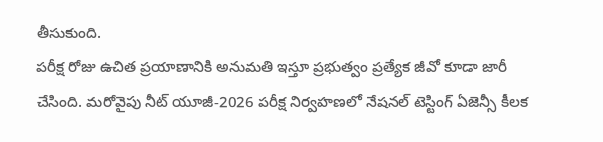తీసుకుంది.
పరీక్ష రోజు ఉచిత ప్రయాణానికి అనుమతి ఇస్తూ ప్రభుత్వం ప్రత్యేక జీవో కూడా జారీ చేసింది. మరోవైపు నీట్ యూజీ-2026 పరీక్ష నిర్వహణలో నేషనల్ టెస్టింగ్ ఏజెన్సీ కీలక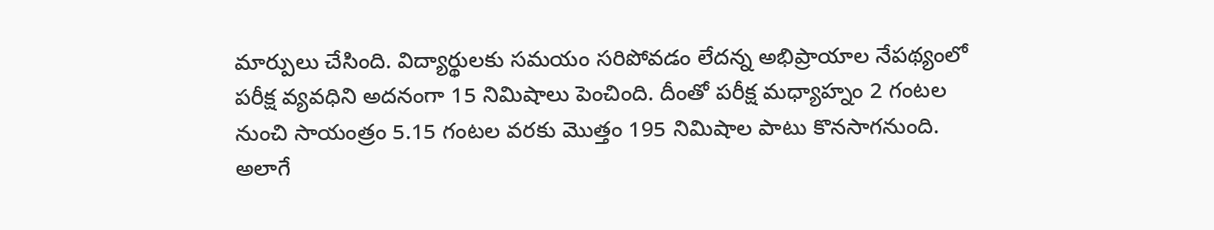మార్పులు చేసింది. విద్యార్థులకు సమయం సరిపోవడం లేదన్న అభిప్రాయాల నేపథ్యంలో పరీక్ష వ్యవధిని అదనంగా 15 నిమిషాలు పెంచింది. దీంతో పరీక్ష మధ్యాహ్నం 2 గంటల నుంచి సాయంత్రం 5.15 గంటల వరకు మొత్తం 195 నిమిషాల పాటు కొనసాగనుంది.
అలాగే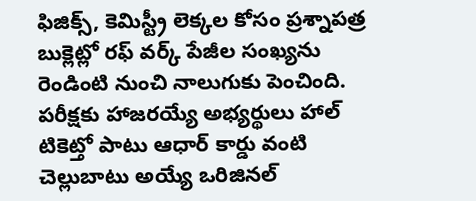ఫిజిక్స్, కెమిస్ట్రీ లెక్కల కోసం ప్రశ్నాపత్ర బుక్లెట్లో రఫ్ వర్క్ పేజీల సంఖ్యను రెండింటి నుంచి నాలుగుకు పెంచింది. పరీక్షకు హాజరయ్యే అభ్యర్థులు హాల్ టికెట్తో పాటు ఆధార్ కార్డు వంటి చెల్లుబాటు అయ్యే ఒరిజినల్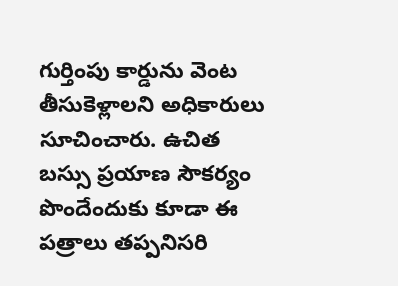గుర్తింపు కార్డును వెంట తీసుకెళ్లాలని అధికారులు సూచించారు. ఉచిత బస్సు ప్రయాణ సౌకర్యం పొందేందుకు కూడా ఈ పత్రాలు తప్పనిసరి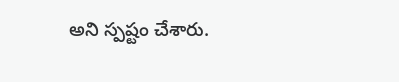అని స్పష్టం చేశారు.